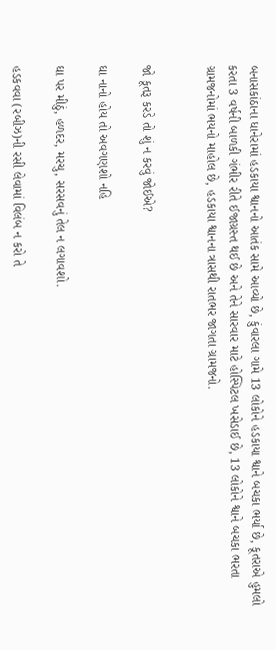બનાસકાંઠાના ધાનેરામાં હડકાયા શ્વાનનો આતંક સામે આવ્યો છે, કુંવારલા ગામે 13 લોકોને હડકાયા શ્વાને બચકા ભર્યા છે, કૂતરાએ હુમલો કરતા 3 વર્ષની બાળકી ગંભીર રીતે ઈજાગ્રસ્ત થઈ છે અને તેને સારવાર માટે હોસ્પિટલ ખસેડાઈ છે, 13 લોકોને શ્વાને બચકા ભરતા ગ્રામજનોમાં ભયનો માહોલ છે, હડકાયા શ્વાનના ત્રાસથી રાતભર જાગતા ગ્રામજનો.


જો કૂતરૂ કરડે તો શું ન કરવું જોઈએ?

ઘા નાનો હોય તો અવગણશો નહિ

ઘા પર મીઠું, હળદર, મરચુ, સરસવનું તેલ ન લગાવશો.

હડકવવા (રબીઝ)ની રસી લેવામાં વિલંબ ન કરો તે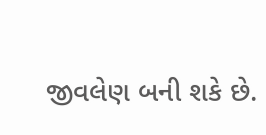જીવલેણ બની શકે છે.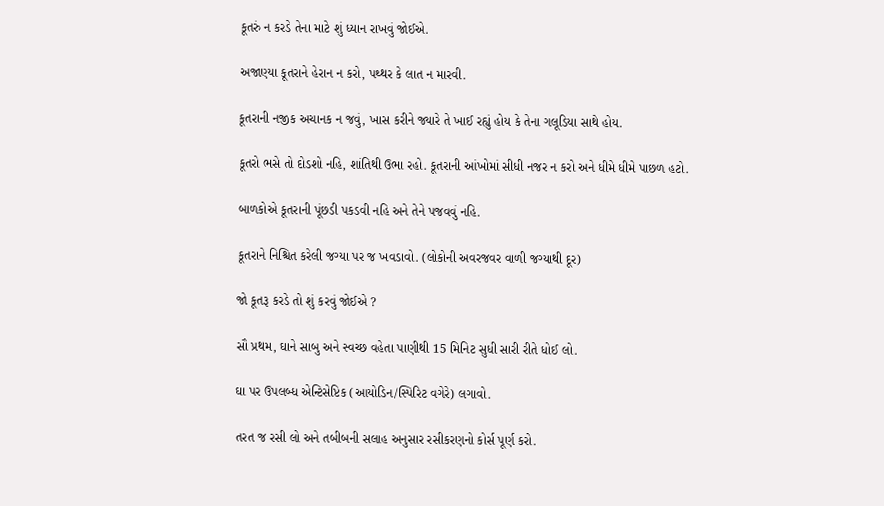કૂતરું ન કરડે તેના માટે શું ધ્યાન રાખવું જોઈએ.

અજાણ્યા કૂતરાને હેરાન ન કરો, પથ્થર કે લાત ન મારવી.

કૂતરાની નજીક અચાનક ન જવું, ખાસ કરીને જ્યારે તે ખાઈ રહ્યું હોય કે તેના ગલૂડિયા સાથે હોય.

કૂતરો ભસે તો દોડશો નહિ, શાંતિથી ઉભા રહો. કૂતરાની આંખોમાં સીધી નજર ન કરો અને ધીમે ધીમે પાછળ હટો.

બાળકોએ કૂતરાની પૂંછડી પકડવી નહિ અને તેને પજવવું નહિ.

કૂતરાને નિશ્ચિત કરેલી જગ્યા પર જ ખવડાવો. (લોકોની અવરજવર વાળી જગ્યાથી દૂર)

જો કૂતરૂ કરડે તો શું કરવું જોઈએ ?

સૌ પ્રથમ, ઘાને સાબુ અને સ્વચ્છ વહેતા પાણીથી 15 મિનિટ સુધી સારી રીતે ધોઈ લો.

ઘા પર ઉપલબ્ધ એન્ટિસેપ્ટિક (આયોડિન/સ્પિરિટ વગેરે) લગાવો.

તરત જ રસી લો અને તબીબની સલાહ અનુસાર રસીકરણનો કોર્સ પૂર્ણ કરો.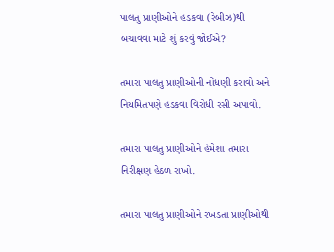પાલતુ પ્રાણીઓને હડકવા (રેબીઝ)થી બચાવવા માટે શું કરવું જોઈએ?

તમારા પાલતુ પ્રાણીઓની નોંધણી કરાવો અને નિયમિતપણે હડકવા વિરોધી રસી અપાવો.

તમારા પાલતુ પ્રાણીઓને હંમેશા તમારા નિરીક્ષણ હેઠળ રાખો.

તમારા પાલતુ પ્રાણીઓને રખડતા પ્રાણીઓથી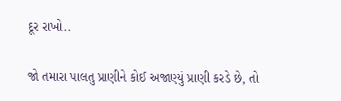દૂર રાખો..

જો તમારા પાલતુ પ્રાણીને કોઈ અજાણ્યું પ્રાણી કરડે છે, તો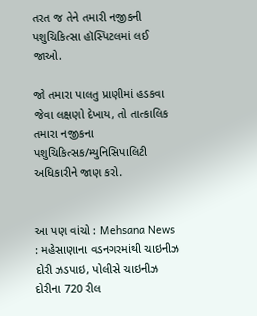તરત જ તેને તમારી નજીકની પશુચિકિત્સા હૉસ્પિટલમાં લઈ જાઓ.

જો તમારા પાલતુ પ્રાણીમાં હડકવા જેવા લક્ષણો દેખાય, તો તાત્કાલિક તમારા નજીકના પશુચિકિત્સક/મ્યુનિસિપાલિટી અધિકારીને જાણ કરો.


આ પણ વાંચો : Mehsana News : મહેસાણાના વડનગરમાંથી ચાઇનીઝ દોરી ઝડપાઇ, પોલીસે ચાઇનીઝ દોરીના 720 રીલ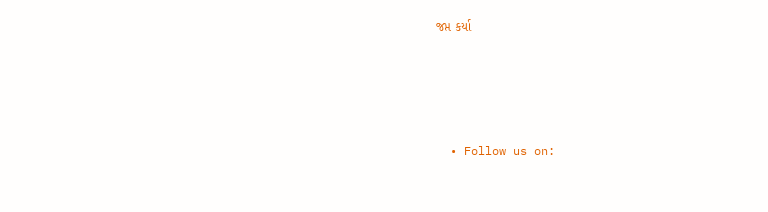જપ્ત કર્યા




  • Follow us on: